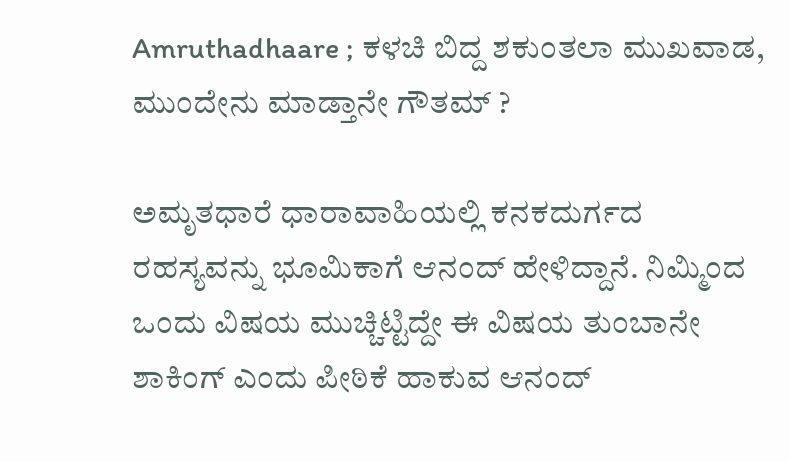Amruthadhaare ; ಕಳಚಿ ಬಿದ್ದ ಶಕುಂತಲಾ ಮುಖವಾಡ, ಮುಂದೇನು ಮಾಡ್ತಾನೇ ಗೌತಮ್ ?

ಅಮೃತಧಾರೆ ಧಾರಾವಾಹಿಯಲ್ಲಿ ಕನಕದುರ್ಗದ ರಹಸ್ಯವನ್ನು ಭೂಮಿಕಾಗೆ ಆನಂದ್ ಹೇಳಿದ್ದಾನೆ. ನಿಮ್ಮಿಂದ ಒಂದು ವಿಷಯ ಮುಚ್ಚಿಟ್ಟಿದ್ದೇ ಈ ವಿಷಯ ತುಂಬಾನೇ ಶಾಕಿಂಗ್ ಎಂದು ಪೀಠಿಕೆ ಹಾಕುವ ಆನಂದ್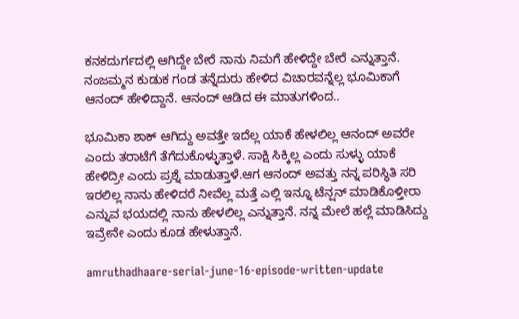ಕನಕದುರ್ಗದಲ್ಲಿ ಆಗಿದ್ದೇ ಬೇರೆ ನಾನು ನಿಮಗೆ ಹೇಳಿದ್ದೇ ಬೇರೆ ಎನ್ನುತ್ತಾನೆ. ನಂಜಮ್ಮನ ಕುಡುಕ ಗಂಡ ತನ್ನೆದುರು ಹೇಳಿದ ವಿಚಾರವನ್ನೆಲ್ಲ ಭೂಮಿಕಾಗೆ ಆನಂದ್ ಹೇಳಿದ್ದಾನೆ. ಆನಂದ್ ಆಡಿದ ಈ ಮಾತುಗಳಿಂದ..

ಭೂಮಿಕಾ ಶಾಕ್‌ ಆಗಿದ್ದು ಅವತ್ತೇ ಇದೆಲ್ಲ ಯಾಕೆ ಹೇಳಲಿಲ್ಲ ಆನಂದ್ ಅವರೇ ಎಂದು ತರಾಟೆಗೆ ತೆಗೆದುಕೊಳ್ಳುತ್ತಾಳೆ. ಸಾಕ್ಷಿ ಸಿಕ್ಕಿಲ್ಲ ಎಂದು ಸುಳ್ಳು ಯಾಕೆ ಹೇಳಿದ್ರೀ ಎಂದು ಪ್ರಶ್ನೆ ಮಾಡುತ್ತಾಳೆ.ಆಗ ಆನಂದ್ ಅವತ್ತು ನನ್ನ ಪರಿಸ್ಥಿತಿ ಸರಿ ಇರಲಿಲ್ಲ ನಾನು ಹೇಳಿದರೆ ನೀವೆಲ್ಲ ಮತ್ತೆ ಎಲ್ಲಿ ಇನ್ನೂ ಟೆನ್ಷನ್ ಮಾಡಿಕೊಳ್ತೀರಾ ಎನ್ನುವ ಭಯದಲ್ಲಿ ನಾನು ಹೇಳಲಿಲ್ಲ ಎನ್ನುತ್ತಾನೆ. ನನ್ನ ಮೇಲೆ ಹಲ್ಲೆ ಮಾಡಿಸಿದ್ದು ಇವ್ರೇನೇ ಎಂದು ಕೂಡ ಹೇಳುತ್ತಾನೆ.

amruthadhaare-serial-june-16-episode-written-update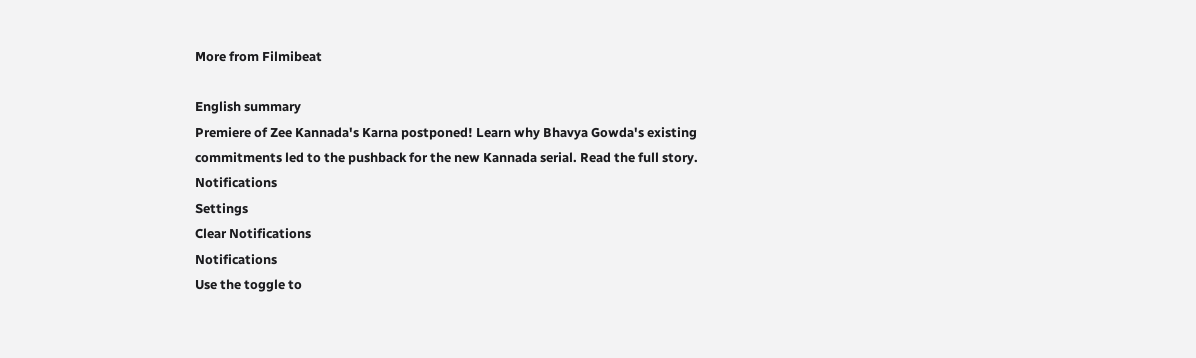More from Filmibeat

English summary
Premiere of Zee Kannada's Karna postponed! Learn why Bhavya Gowda's existing commitments led to the pushback for the new Kannada serial. Read the full story.
Notifications
Settings
Clear Notifications
Notifications
Use the toggle to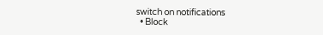switch on notifications
  • Block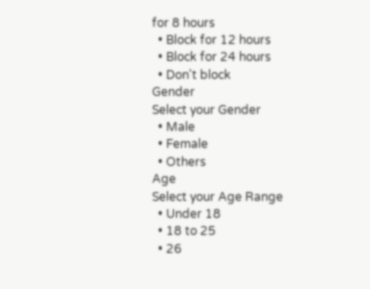for 8 hours
  • Block for 12 hours
  • Block for 24 hours
  • Don't block
Gender
Select your Gender
  • Male
  • Female
  • Others
Age
Select your Age Range
  • Under 18
  • 18 to 25
  • 26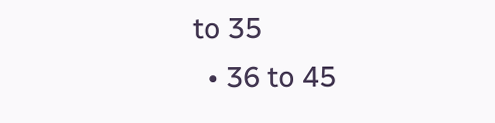to 35
  • 36 to 45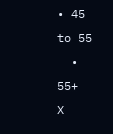• 45 to 55
  • 55+
X